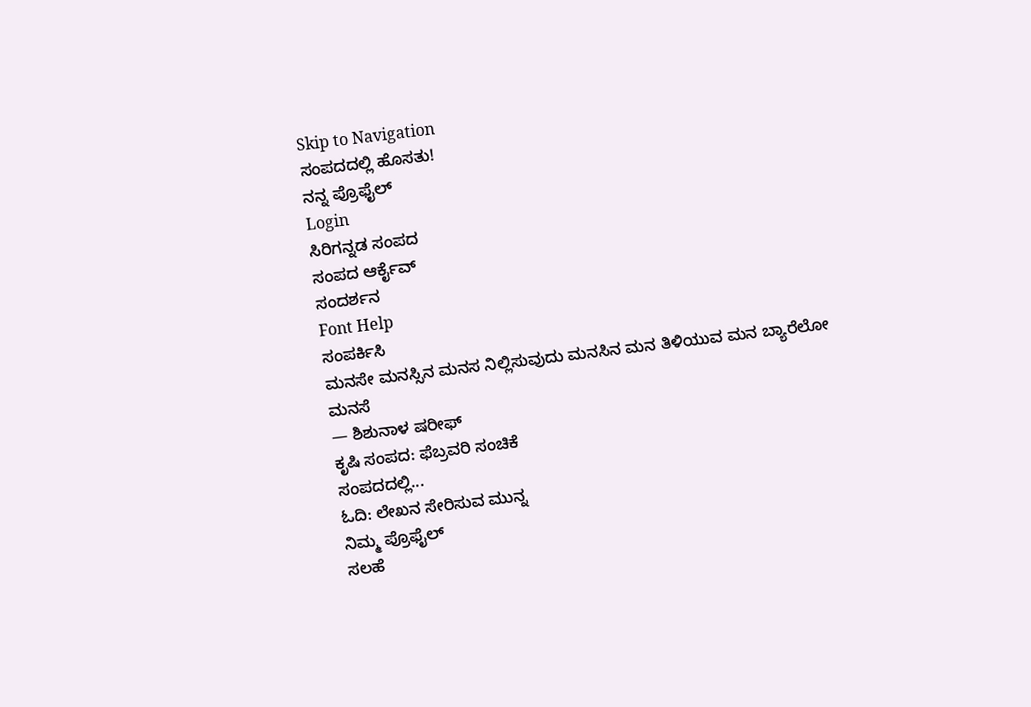Skip to Navigation
ಸಂಪದದಲ್ಲಿ ಹೊಸತು!
ನನ್ನ ಪ್ರೊಫೈಲ್
Login
ಸಿರಿಗನ್ನಡ ಸಂಪದ
ಸಂಪದ ಆರ್ಕೈವ್
ಸಂದರ್ಶನ
Font Help
ಸಂಪರ್ಕಿಸಿ
ಮನಸೇ ಮನಸ್ಸಿನ ಮನಸ ನಿಲ್ಲಿಸುವುದು ಮನಸಿನ ಮನ ತಿಳಿಯುವ ಮನ ಬ್ಯಾರೆಲೋ ಮನಸೆ
— ಶಿಶುನಾಳ ಷರೀಫ್
ಕೃಷಿ ಸಂಪದ: ಫೆಬ್ರವರಿ ಸಂಚಿಕೆ
ಸಂಪದದಲ್ಲಿ...
ಓದಿ: ಲೇಖನ ಸೇರಿಸುವ ಮುನ್ನ
ನಿಮ್ಮ ಪ್ರೊಫೈಲ್
ಸಲಹೆ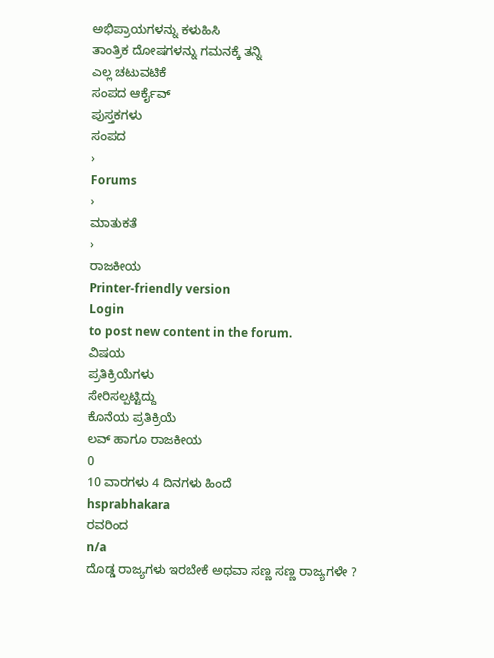ಅಭಿಪ್ರಾಯಗಳನ್ನು ಕಳುಹಿಸಿ
ತಾಂತ್ರಿಕ ದೋಷಗಳನ್ನು ಗಮನಕ್ಕೆ ತನ್ನಿ
ಎಲ್ಲ ಚಟುವಟಿಕೆ
ಸಂಪದ ಆರ್ಕೈವ್
ಪುಸ್ತಕಗಳು
ಸಂಪದ
›
Forums
›
ಮಾತುಕತೆ
›
ರಾಜಕೀಯ
Printer-friendly version
Login
to post new content in the forum.
ವಿಷಯ
ಪ್ರತಿಕ್ರಿಯೆಗಳು
ಸೇರಿಸಲ್ಪಟ್ಟಿದ್ದು
ಕೊನೆಯ ಪ್ರತಿಕ್ರಿಯೆ
ಲವ್ ಹಾಗೂ ರಾಜಕೀಯ
0
10 ವಾರಗಳು 4 ದಿನಗಳು ಹಿಂದೆ
hsprabhakara
ರವರಿಂದ
n/a
ದೊಡ್ಡ ರಾಜ್ಯಗಳು ಇರಬೇಕೆ ಅಥವಾ ಸಣ್ಣ ಸಣ್ಣ ರಾಜ್ಯಗಳೇ ?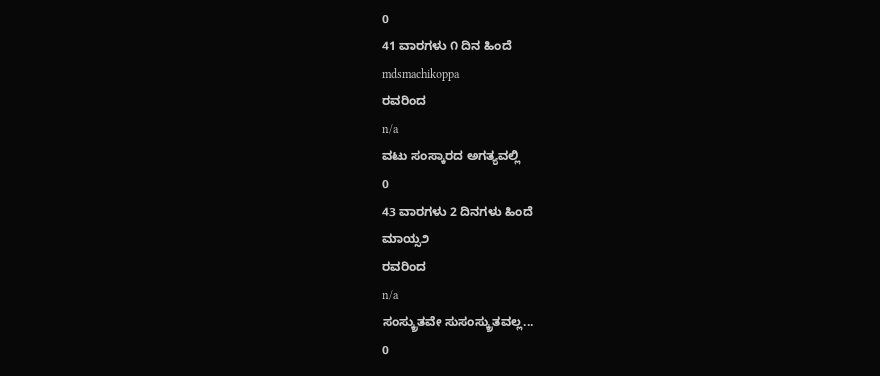0
41 ವಾರಗಳು ೧ ದಿನ ಹಿಂದೆ
mdsmachikoppa
ರವರಿಂದ
n/a
ವಟು ಸಂಸ್ಕಾರದ ಅಗತ್ಯವಲ್ಲಿ
0
43 ವಾರಗಳು 2 ದಿನಗಳು ಹಿಂದೆ
ಮಾಯ್ಸ೨
ರವರಿಂದ
n/a
ಸಂಸ್ಕ್ರುತವೇ ಸುಸಂಸ್ಕ್ರುತವಲ್ಲ...
0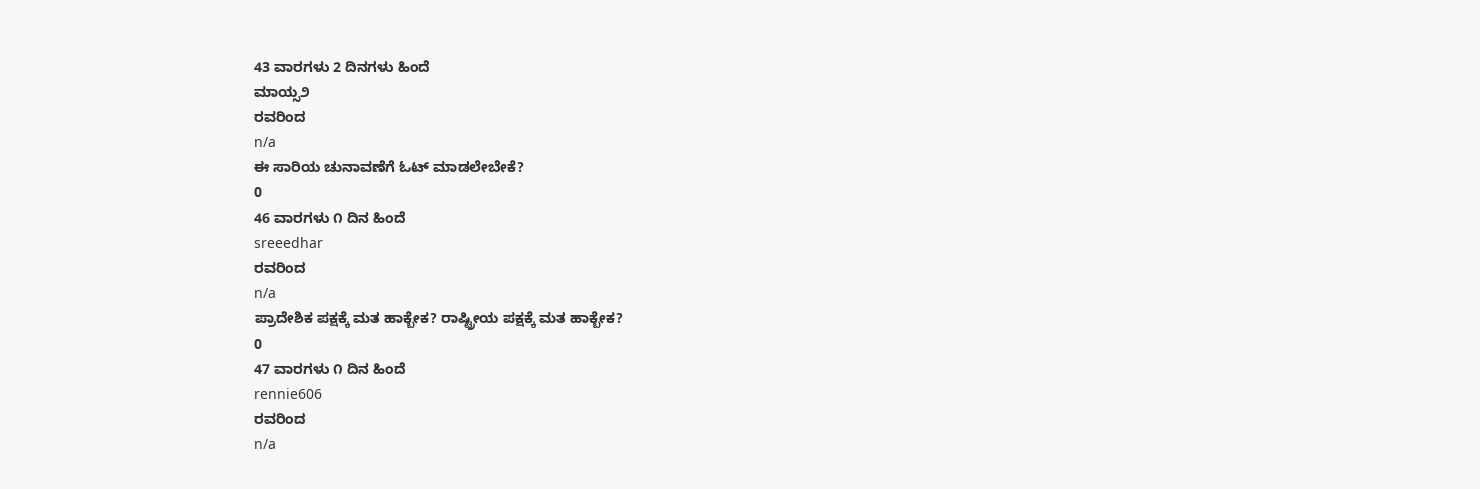43 ವಾರಗಳು 2 ದಿನಗಳು ಹಿಂದೆ
ಮಾಯ್ಸ೨
ರವರಿಂದ
n/a
ಈ ಸಾರಿಯ ಚುನಾವಣೆಗೆ ಓಟ್ ಮಾಡಲೇಬೇಕೆ?
0
46 ವಾರಗಳು ೧ ದಿನ ಹಿಂದೆ
sreeedhar
ರವರಿಂದ
n/a
ಪ್ರಾದೇಶಿಕ ಪಕ್ಷಕ್ಕೆ ಮತ ಹಾಕ್ಬೇಕ? ರಾಷ್ಟ್ರೀಯ ಪಕ್ಷಕ್ಕೆ ಮತ ಹಾಕ್ಬೇಕ?
0
47 ವಾರಗಳು ೧ ದಿನ ಹಿಂದೆ
rennie606
ರವರಿಂದ
n/a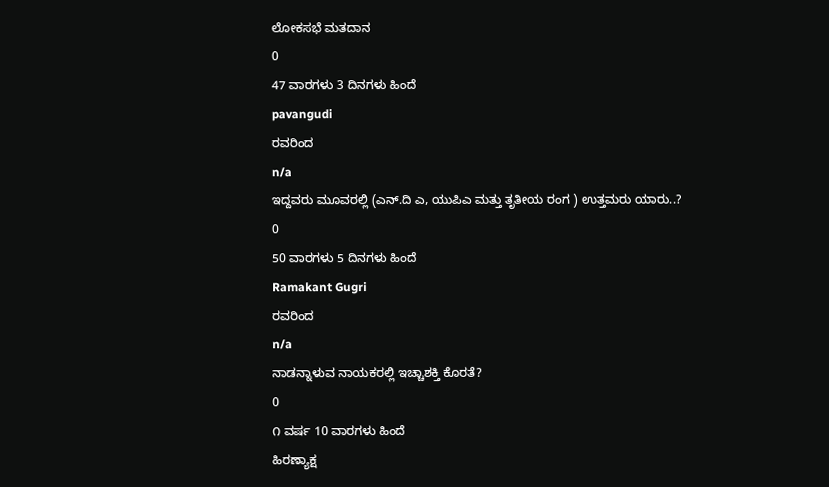ಲೋಕಸಭೆ ಮತದಾನ
0
47 ವಾರಗಳು 3 ದಿನಗಳು ಹಿಂದೆ
pavangudi
ರವರಿಂದ
n/a
ಇದ್ದವರು ಮೂವರಲ್ಲಿ (ಎನ್.ದಿ ಎ, ಯುಪಿಎ ಮತ್ತು ತೃತೀಯ ರಂಗ ) ಉತ್ತಮರು ಯಾರು..?
0
50 ವಾರಗಳು 5 ದಿನಗಳು ಹಿಂದೆ
Ramakant Gugri
ರವರಿಂದ
n/a
ನಾಡನ್ನಾಳುವ ನಾಯಕರಲ್ಲಿ ಇಚ್ಚಾಶಕ್ತಿ ಕೊರತೆ?
0
೧ ವರ್ಷ 10 ವಾರಗಳು ಹಿಂದೆ
ಹಿರಣ್ಯಾಕ್ಷ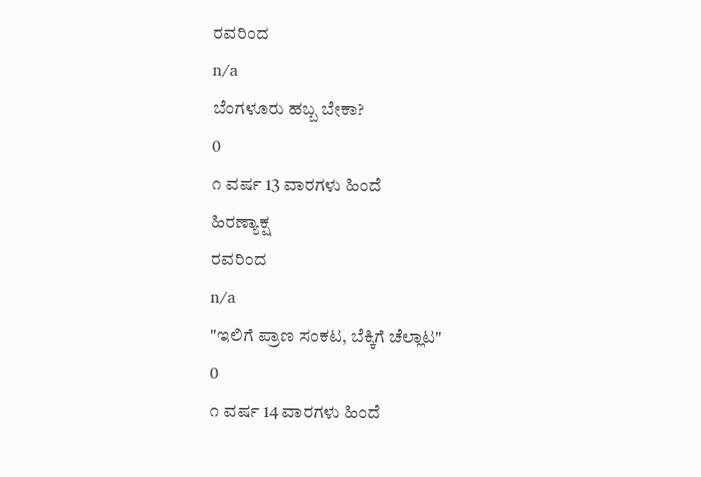ರವರಿಂದ
n/a
ಬೆಂಗಳೂರು ಹಬ್ಬ ಬೇಕಾ?
0
೧ ವರ್ಷ 13 ವಾರಗಳು ಹಿಂದೆ
ಹಿರಣ್ಯಾಕ್ಷ
ರವರಿಂದ
n/a
"ಇಲಿಗೆ ಪ್ರಾಣ ಸಂಕಟ, ಬೆಕ್ಕಿಗೆ ಚೆಲ್ಲಾಟ"
0
೧ ವರ್ಷ 14 ವಾರಗಳು ಹಿಂದೆ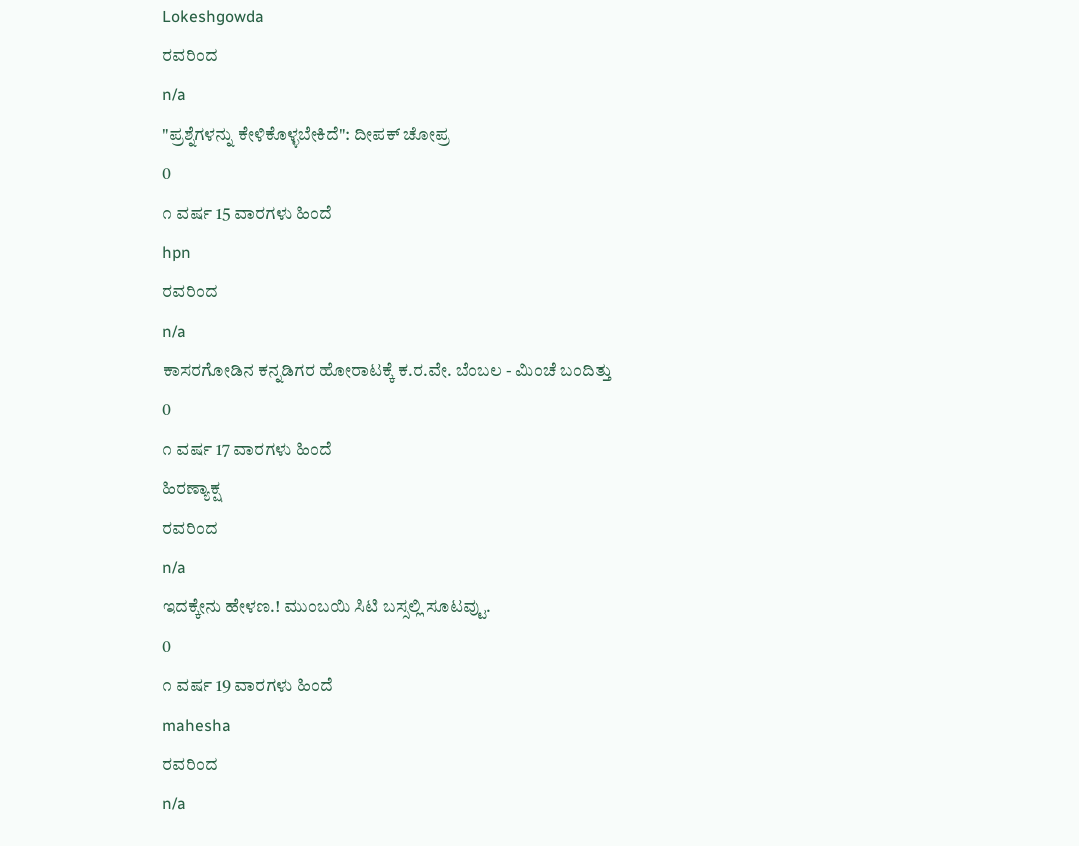Lokeshgowda
ರವರಿಂದ
n/a
"ಪ್ರಶ್ನೆಗಳನ್ನು ಕೇಳಿಕೊಳ್ಳಬೇಕಿದೆ": ದೀಪಕ್ ಚೋಪ್ರ
0
೧ ವರ್ಷ 15 ವಾರಗಳು ಹಿಂದೆ
hpn
ರವರಿಂದ
n/a
ಕಾಸರಗೋಡಿನ ಕನ್ನಡಿಗರ ಹೋರಾಟಕ್ಕೆ ಕ.ರ.ವೇ. ಬೆಂಬಲ - ಮಿಂಚೆ ಬಂದಿತ್ತು
0
೧ ವರ್ಷ 17 ವಾರಗಳು ಹಿಂದೆ
ಹಿರಣ್ಯಾಕ್ಷ
ರವರಿಂದ
n/a
ಇದಕ್ಕೇನು ಹೇಳಣ.! ಮುಂಬಯಿ ಸಿಟಿ ಬಸ್ಸಲ್ಲಿ ಸೂಟವ್ಟು.
0
೧ ವರ್ಷ 19 ವಾರಗಳು ಹಿಂದೆ
mahesha
ರವರಿಂದ
n/a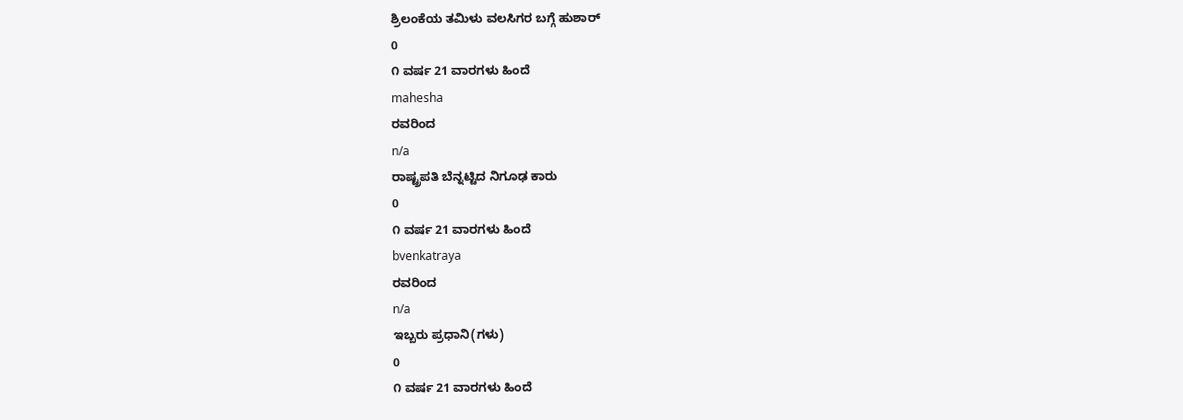ಶ್ರಿಲಂಕೆಯ ತಮಿಳು ವಲಸಿಗರ ಬಗ್ಗೆ ಹುಶಾರ್
0
೧ ವರ್ಷ 21 ವಾರಗಳು ಹಿಂದೆ
mahesha
ರವರಿಂದ
n/a
ರಾಷ್ಟ್ರಪತಿ ಬೆನ್ನಟ್ಟಿದ ನಿಗೂಢ ಕಾರು
0
೧ ವರ್ಷ 21 ವಾರಗಳು ಹಿಂದೆ
bvenkatraya
ರವರಿಂದ
n/a
ಇಬ್ಬರು ಪ್ರಧಾನಿ(ಗಳು)
0
೧ ವರ್ಷ 21 ವಾರಗಳು ಹಿಂದೆ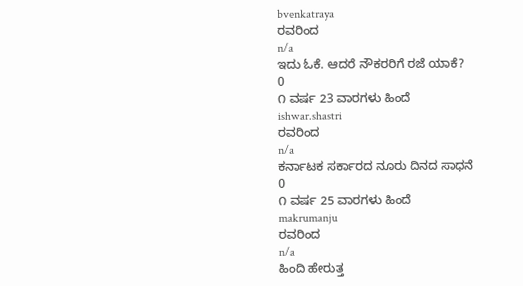bvenkatraya
ರವರಿಂದ
n/a
ಇದು ಓಕೆ. ಆದರೆ ನೌಕರರಿಗೆ ರಜೆ ಯಾಕೆ?
0
೧ ವರ್ಷ 23 ವಾರಗಳು ಹಿಂದೆ
ishwar.shastri
ರವರಿಂದ
n/a
ಕರ್ನಾಟಕ ಸರ್ಕಾರದ ನೂರು ದಿನದ ಸಾಧನೆ
0
೧ ವರ್ಷ 25 ವಾರಗಳು ಹಿಂದೆ
makrumanju
ರವರಿಂದ
n/a
ಹಿಂದಿ ಹೇರುತ್ತ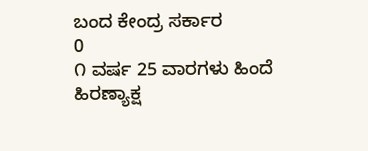ಬಂದ ಕೇಂದ್ರ ಸರ್ಕಾರ
0
೧ ವರ್ಷ 25 ವಾರಗಳು ಹಿಂದೆ
ಹಿರಣ್ಯಾಕ್ಷ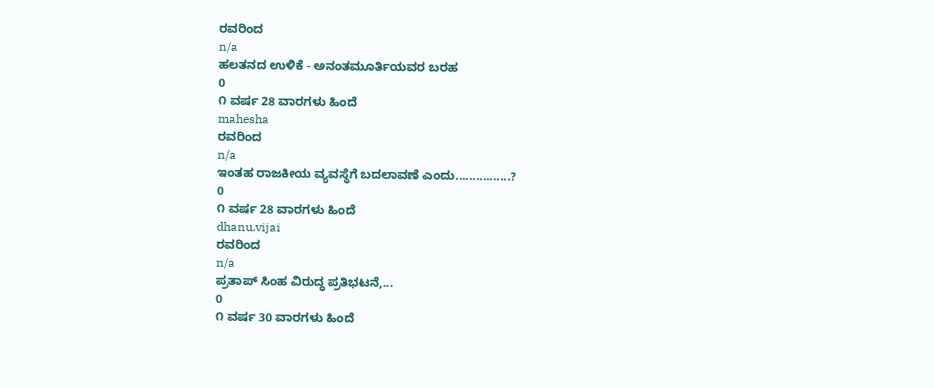ರವರಿಂದ
n/a
ಹಲತನದ ಉಳಿಕೆ - ಅನಂತಮೂರ್ತಿಯವರ ಬರಹ
0
೧ ವರ್ಷ 28 ವಾರಗಳು ಹಿಂದೆ
mahesha
ರವರಿಂದ
n/a
ಇಂತಹ ರಾಜಕೀಯ ವ್ಯವಸ್ಥೆಗೆ ಬದಲಾವಣೆ ಎಂದು................?
0
೧ ವರ್ಷ 28 ವಾರಗಳು ಹಿಂದೆ
dhanu.vijai
ರವರಿಂದ
n/a
ಪ್ರತಾಪ್ ಸಿಂಹ ವಿರುದ್ಧ ಪ್ರತಿಭಟನೆ,...
0
೧ ವರ್ಷ 30 ವಾರಗಳು ಹಿಂದೆ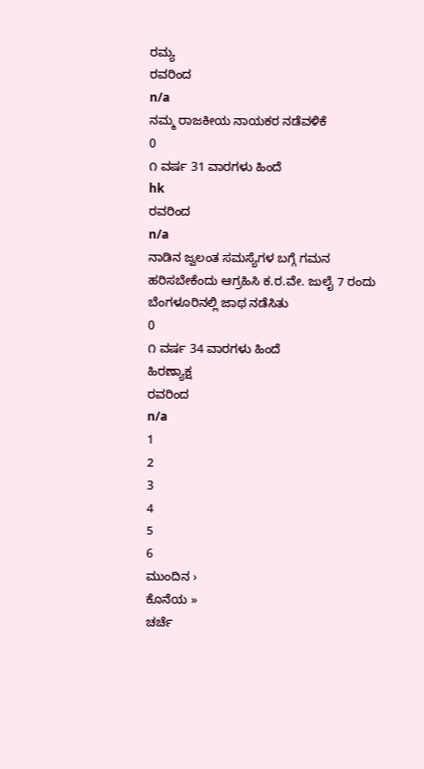ರಮ್ಯ
ರವರಿಂದ
n/a
ನಮ್ಮ ರಾಜಕೀಯ ನಾಯಕರ ನಡೆವಳಿಕೆ
0
೧ ವರ್ಷ 31 ವಾರಗಳು ಹಿಂದೆ
hk
ರವರಿಂದ
n/a
ನಾಡಿನ ಜ್ವಲಂತ ಸಮಸ್ಯೆಗಳ ಬಗ್ಗೆ ಗಮನ ಹರಿಸಬೇಕೆಂದು ಆಗ್ರಹಿಸಿ ಕ.ರ.ವೇ. ಜುಲೈ 7 ರಂದು ಬೆಂಗಳೂರಿನಲ್ಲಿ ಜಾಥ ನಡೆಸಿತು
0
೧ ವರ್ಷ 34 ವಾರಗಳು ಹಿಂದೆ
ಹಿರಣ್ಯಾಕ್ಷ
ರವರಿಂದ
n/a
1
2
3
4
5
6
ಮುಂದಿನ ›
ಕೊನೆಯ »
ಚರ್ಚೆ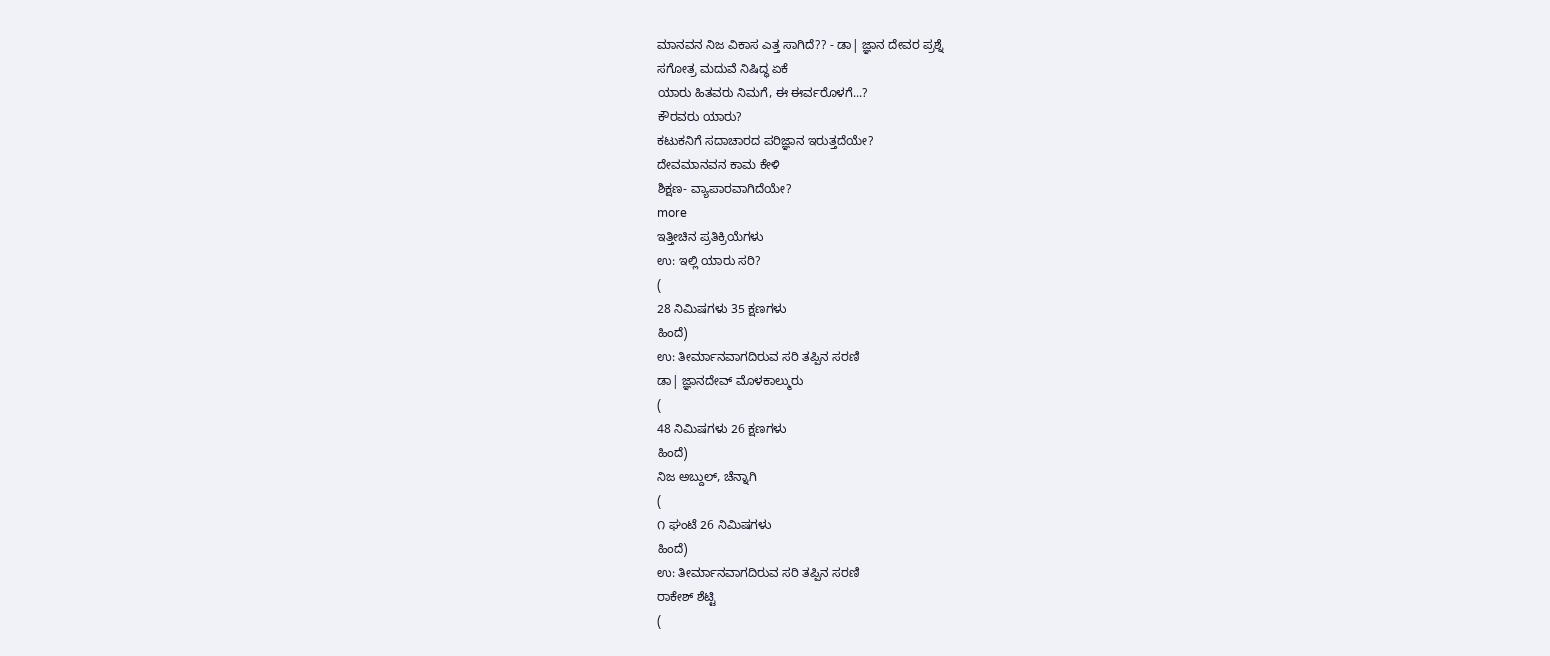ಮಾನವನ ನಿಜ ವಿಕಾಸ ಎತ್ತ ಸಾಗಿದೆ?? - ಡಾ| ಜ್ಞಾನ ದೇವರ ಪ್ರಶ್ನೆ
ಸಗೋತ್ರ ಮದುವೆ ನಿಷಿದ್ಧ ಏಕೆ
ಯಾರು ಹಿತವರು ನಿಮಗೆ, ಈ ಈರ್ವರೊಳಗೆ...?
ಕೌರವರು ಯಾರು?
ಕಟುಕನಿಗೆ ಸದಾಚಾರದ ಪರಿಜ್ಞಾನ ಇರುತ್ತದೆಯೇ?
ದೇವಮಾನವನ ಕಾಮ ಕೇಳಿ
ಶಿಕ್ಷಣ- ವ್ಯಾಪಾರವಾಗಿದೆಯೇ?
more
ಇತ್ತೀಚಿನ ಪ್ರತಿಕ್ರಿಯೆಗಳು
ಉ: ಇಲ್ಲಿ ಯಾರು ಸರಿ?
(
28 ನಿಮಿಷಗಳು 35 ಕ್ಷಣಗಳು
ಹಿಂದೆ)
ಉ: ತೀರ್ಮಾನವಾಗದಿರುವ ಸರಿ ತಪ್ಪಿನ ಸರಣಿ
ಡಾ| ಜ್ಞಾನದೇವ್ ಮೊಳಕಾಲ್ಮುರು
(
48 ನಿಮಿಷಗಳು 26 ಕ್ಷಣಗಳು
ಹಿಂದೆ)
ನಿಜ ಅಬ್ದುಲ್, ಚೆನ್ನಾಗಿ
(
೧ ಘಂಟೆ 26 ನಿಮಿಷಗಳು
ಹಿಂದೆ)
ಉ: ತೀರ್ಮಾನವಾಗದಿರುವ ಸರಿ ತಪ್ಪಿನ ಸರಣಿ
ರಾಕೇಶ್ ಶೆಟ್ಟಿ
(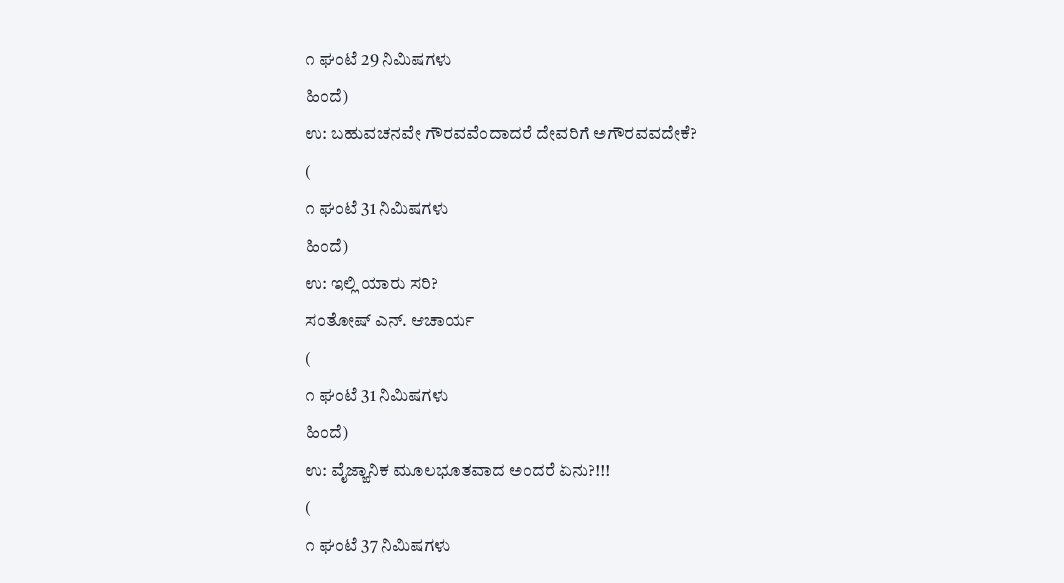೧ ಘಂಟೆ 29 ನಿಮಿಷಗಳು
ಹಿಂದೆ)
ಉ: ಬಹುವಚನವೇ ಗೌರವವೆಂದಾದರೆ ದೇವರಿಗೆ ಅಗೌರವವದೇಕೆ?
(
೧ ಘಂಟೆ 31 ನಿಮಿಷಗಳು
ಹಿಂದೆ)
ಉ: ಇಲ್ಲಿ ಯಾರು ಸರಿ?
ಸಂತೋಷ್ ಎನ್. ಆಚಾರ್ಯ
(
೧ ಘಂಟೆ 31 ನಿಮಿಷಗಳು
ಹಿಂದೆ)
ಉ: ವೈಜ್ಙಾನಿಕ ಮೂಲಭೂತವಾದ ಅಂದರೆ ಏನು?!!!
(
೧ ಘಂಟೆ 37 ನಿಮಿಷಗಳು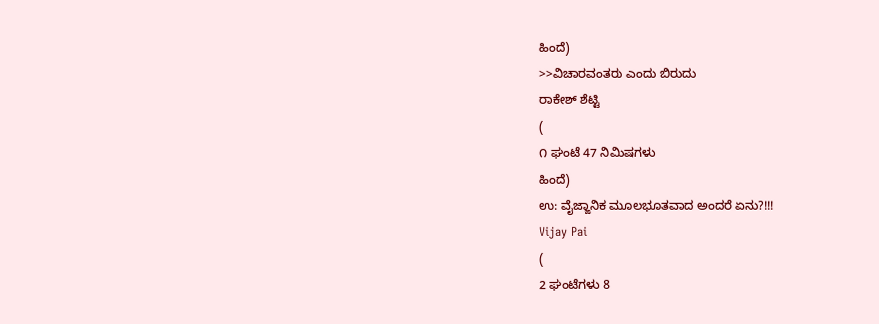ಹಿಂದೆ)
>>ವಿಚಾರವಂತರು ಎಂದು ಬಿರುದು
ರಾಕೇಶ್ ಶೆಟ್ಟಿ
(
೧ ಘಂಟೆ 47 ನಿಮಿಷಗಳು
ಹಿಂದೆ)
ಉ: ವೈಜ್ಙಾನಿಕ ಮೂಲಭೂತವಾದ ಅಂದರೆ ಏನು?!!!
Vijay Pai
(
2 ಘಂಟೆಗಳು 8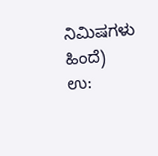ನಿಮಿಷಗಳು
ಹಿಂದೆ)
ಉ: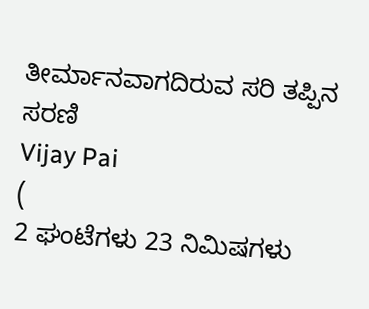ತೀರ್ಮಾನವಾಗದಿರುವ ಸರಿ ತಪ್ಪಿನ ಸರಣಿ
Vijay Pai
(
2 ಘಂಟೆಗಳು 23 ನಿಮಿಷಗಳು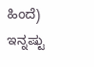ಹಿಂದೆ)
ಇನ್ನಷ್ಟು